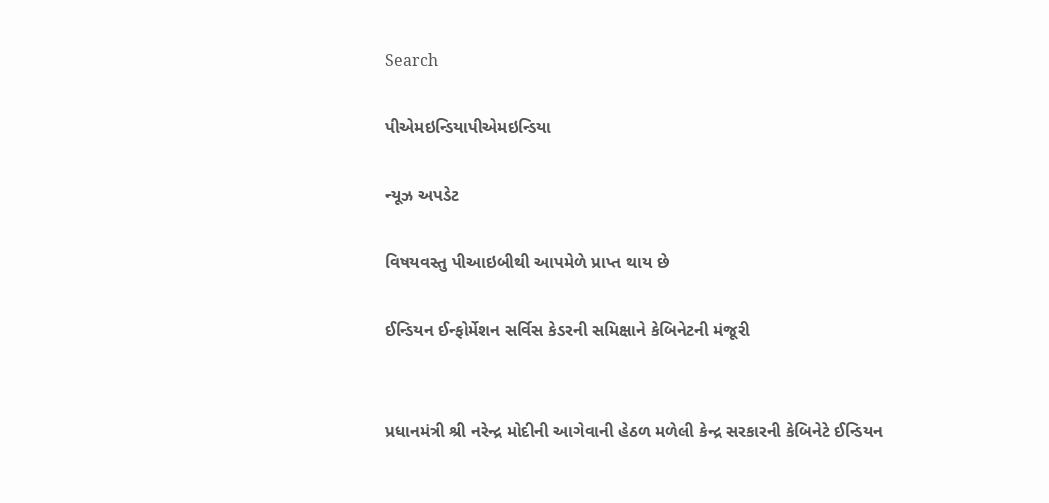Search

પીએમઇન્ડિયાપીએમઇન્ડિયા

ન્યૂઝ અપડેટ

વિષયવસ્તુ પીઆઇબીથી આપમેળે પ્રાપ્ત થાય છે

ઈન્ડિયન ઈન્ફોર્મેશન સર્વિસ કેડરની સમિક્ષાને કેબિનેટની મંજૂરી


પ્રધાનમંત્રી શ્રી નરેન્દ્ર મોદીની આગેવાની હેઠળ મળેલી કેન્દ્ર સરકારની કેબિનેટે ઈન્ડિયન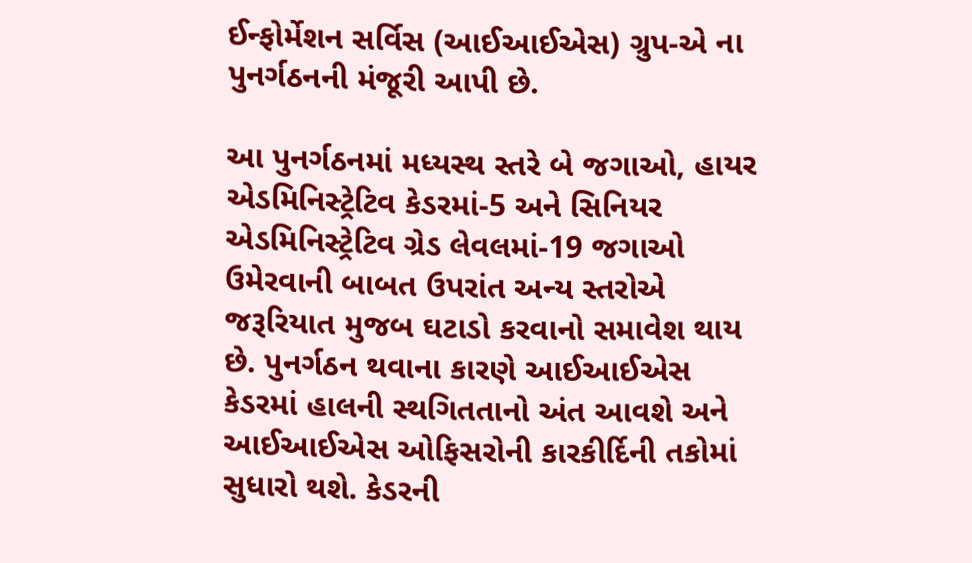ઈન્ફોર્મેશન સર્વિસ (આઈઆઈએસ) ગ્રુપ-એ ના પુનર્ગઠનની મંજૂરી આપી છે.

આ પુનર્ગઠનમાં મધ્યસ્થ સ્તરે બે જગાઓ, હાયર એડમિનિસ્ટ્રેટિવ કેડરમાં-5 અને સિનિયર એડમિનિસ્ટ્રેટિવ ગ્રેડ લેવલમાં-19 જગાઓ ઉમેરવાની બાબત ઉપરાંત અન્ય સ્તરોએ જરૂરિયાત મુજબ ઘટાડો કરવાનો સમાવેશ થાય છે. પુનર્ગઠન થવાના કારણે આઈઆઈએસ કેડરમાં હાલની સ્થગિતતાનો અંત આવશે અને આઈઆઈએસ ઓફિસરોની કારકીર્દિની તકોમાં સુધારો થશે. કેડરની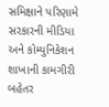સમિક્ષાને પરિણામે સરકારની મીડિયા અને કોમ્યુનિકેશન શાખાની કામગીરી બહેતર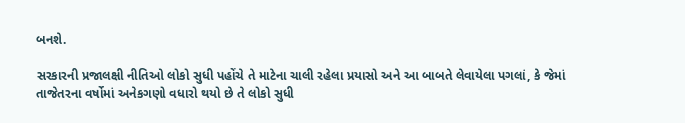બનશે.

સરકારની પ્રજાલક્ષી નીતિઓ લોકો સુધી પહોંચે તે માટેના ચાલી રહેલા પ્રયાસો અને આ બાબતે લેવાયેલા પગલાં, કે જેમાં તાજેતરના વર્ષોમાં અનેકગણો વધારો થયો છે તે લોકો સુધી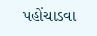પહોંચાડવા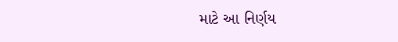માટે આ નિર્ણય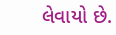લેવાયો છે.